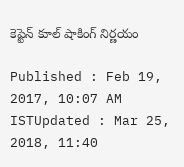కెప్టెన్ కూల్ షాకింగ్ నిర్ణయం

Published : Feb 19, 2017, 10:07 AM ISTUpdated : Mar 25, 2018, 11:40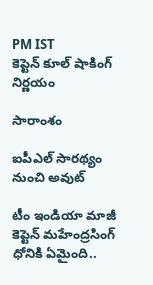PM IST
కెప్టెన్ కూల్ షాకింగ్ నిర్ణయం

సారాంశం

ఐపీఎల్ సారథ్యం నుంచి అవుట్

టీం ఇండియా మాజీ కెప్టెన్‌ మహేంద్రసింగ్‌ ధోనికి ఏమైంది..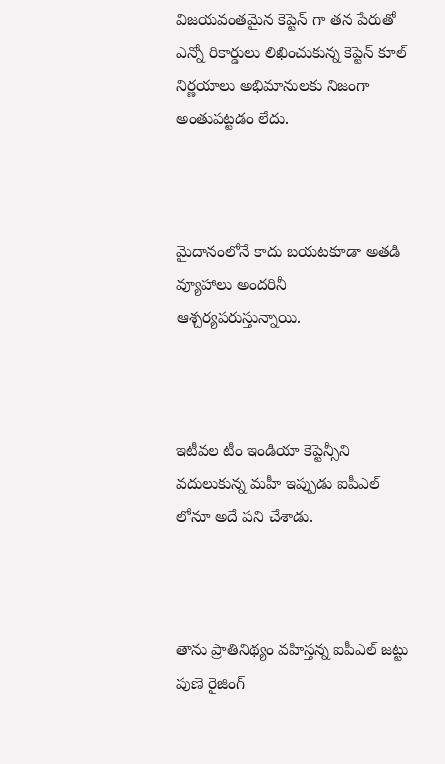విజయవంతమైన కెప్టెన్ గా తన పేరుతో ఎన్నో రికార్డులు లిఖించుకున్న కెప్టెన్ కూల్ నిర్ణయాలు అభిమానులకు నిజంగా అంతుపట్టడం లేదు.



మైదానంలోనే కాదు బయటకూడా అతడి వ్యూహాలు అందరినీ ఆశ్చర్యపరుస్తున్నాయి.



ఇటీవల టీం ఇండియా కెప్టెన్సీని వదులుకున్న మహీ ఇప్పుడు ఐపీఎల్ లోనూ అదే పని చేశాడు.



తాను ప్రాతినిథ్యం వహిస్తన్న ఐపీఎల్‌ జట్టు పుణె రైజింగ్‌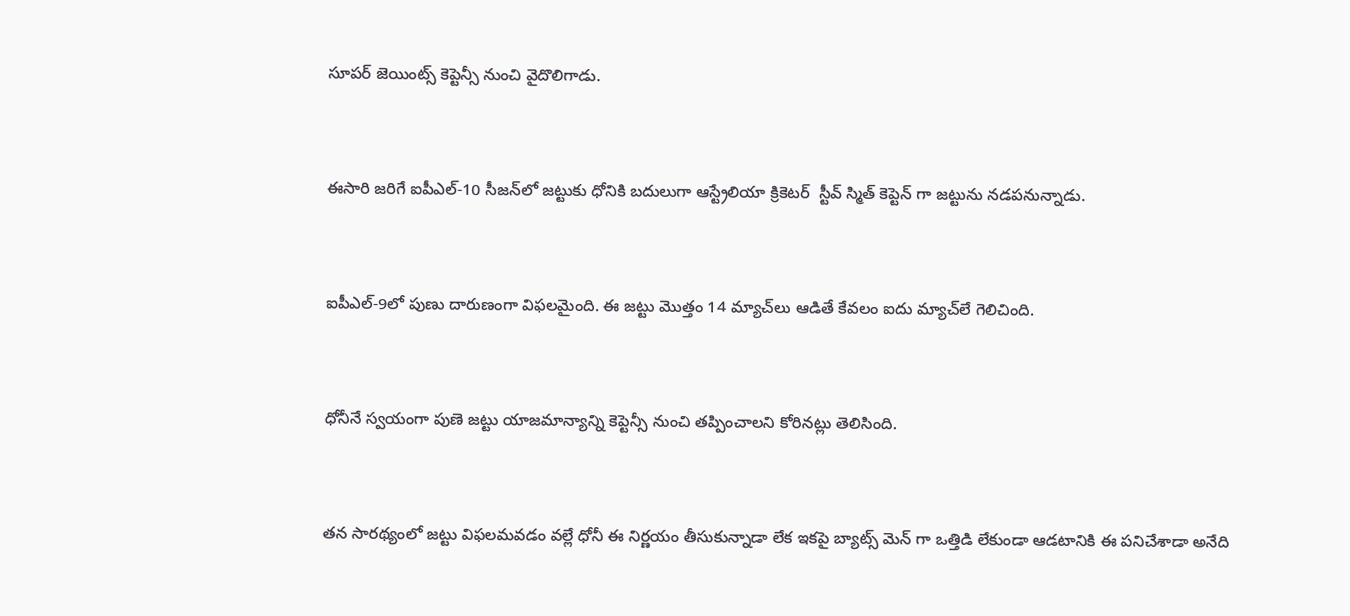సూపర్‌ జెయింట్స్‌ కెప్టెన్సీ నుంచి వైదొలిగాడు.



ఈసారి జరిగే ఐపీఎల్‌-10 సీజన్‌లో జట్టుకు ధోనికి బదులుగా ఆస్ట్రేలియా క్రికెటర్  స్టీవ్‌ స్మిత్‌ కెప్టెన్ గా జట్టును నడపనున్నాడు.



ఐపీఎల్‌-9లో పుణు దారుణంగా విఫలమైంది. ఈ జట్టు మొత్తం 14 మ్యాచ్‌లు ఆడితే కేవలం ఐదు మ్యాచ్‌లే గెలిచింది.



ధోనీనే స్వయంగా పుణె జట్టు యాజమాన్యాన్ని కెప్టెన్సీ నుంచి తప్పించాలని కోరినట్లు తెలిసింది.



తన సారథ్యంలో జట్టు విఫలమవడం వల్లే ధోనీ ఈ నిర్ణయం తీసుకున్నాడా లేక ఇకపై బ్యాట్స్ మెన్ గా ఒత్తిడి లేకుండా ఆడటానికి ఈ పనిచేశాడా అనేది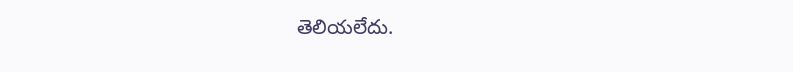తెలియలేదు.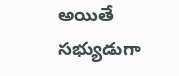అయితే సభ్యుడుగా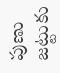పుణు జట్టుకు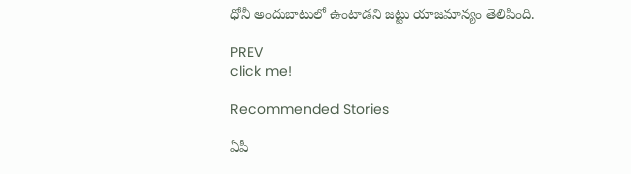ధోనీ అందుబాటులో ఉంటాడని జట్టు యాజమాన్యం తెలిపింది.

PREV
click me!

Recommended Stories

ఏపీ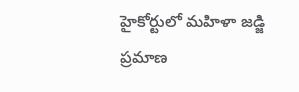హైకోర్టులో మహిళా జడ్జి ప్రమాణ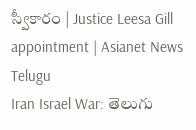స్వీకారం | Justice Leesa Gill appointment | Asianet News Telugu
Iran Israel War: తెలుగు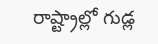రాష్ట్రాల్లో గుడ్ల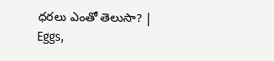ధరలు ఎంతో తెలుసా? | Eggs,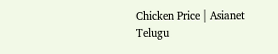Chicken Price | Asianet Telugu